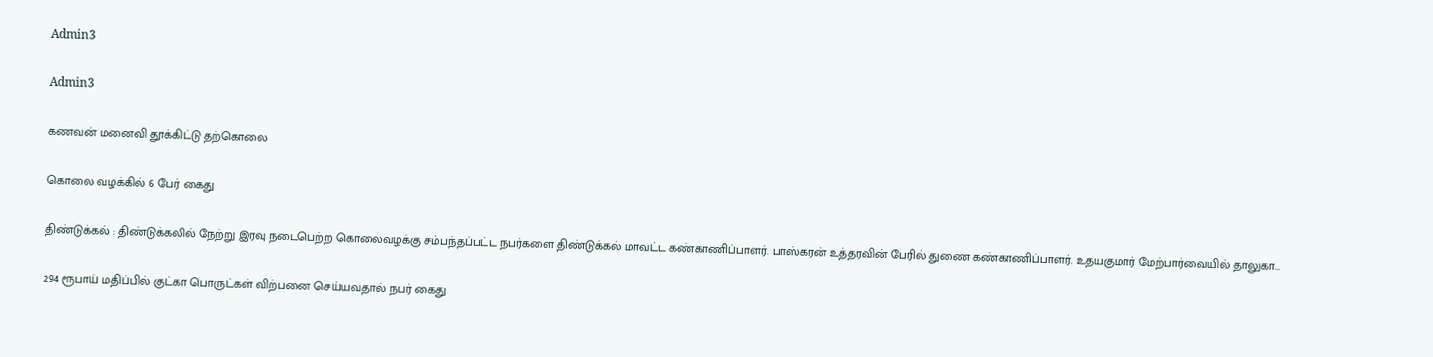Admin3

Admin3

கணவன் மனைவி தூக்கிட்டு தற்கொலை

கொலை வழக்கில் 6 பேர் கைது

திண்டுக்கல் : திண்டுக்கலில் நேற்று இரவு நடைபெற்ற கொலைவழக்கு சம்பந்தப்பட்ட நபர்களை திண்டுக்கல் மாவட்ட கண்காணிப்பாளர். பாஸ்கரன் உத்தரவின் பேரில் துணை கண்காணிப்பாளர். உதயகுமார் மேற்பார்வையில் தாலுகா...

294 ரூபாய் மதிப்பில் குட்கா பொருட்கள் விற்பனை செய்யவதால் நபர் கைது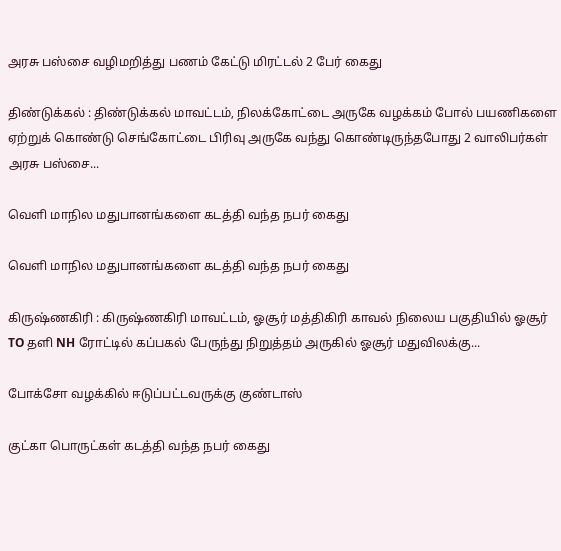அரசு பஸ்சை வழிமறித்து பணம் கேட்டு மிரட்டல் 2 பேர் கைது

திண்டுக்கல் : திண்டுக்கல் மாவட்டம், நிலக்கோட்டை அருகே வழக்கம் போல் பயணிகளை ஏற்றுக் கொண்டு செங்கோட்டை பிரிவு அருகே வந்து கொண்டிருந்தபோது 2 வாலிபர்கள் அரசு பஸ்சை...

வெளி மாநில மதுபானங்களை கடத்தி வந்த நபர் கைது

வெளி மாநில மதுபானங்களை கடத்தி வந்த நபர் கைது

கிருஷ்ணகிரி : கிருஷ்ணகிரி மாவட்டம், ஓசூர் மத்திகிரி காவல் நிலைய பகுதியில் ஓசூர் TO தளி NH ரோட்டில் கப்பகல் பேருந்து நிறுத்தம் அருகில் ஓசூர் மதுவிலக்கு...

போக்சோ வழக்கில் ஈடுப்பட்டவருக்கு குண்டாஸ்

குட்கா பொருட்கள் கடத்தி வந்த நபர் கைது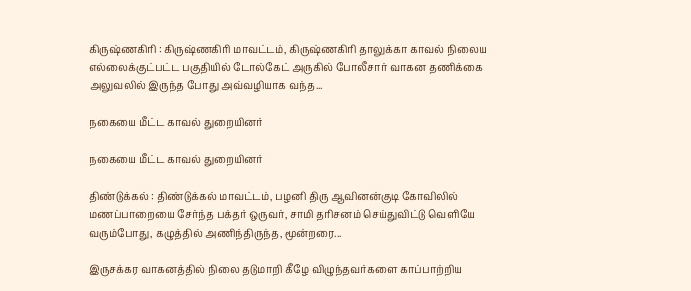கிருஷ்ணகிரி : கிருஷ்ணகிரி மாவட்டம், கிருஷ்ணகிரி தாலுக்கா காவல் நிலைய எல்லைக்குட்பட்ட பகுதியில் டோல்கேட் அருகில் போலீசார் வாகன தணிக்கை அலுவலில் இருந்த போது அவ்வழியாக வந்த...

நகையை மீட்ட காவல் துறையினர்

நகையை மீட்ட காவல் துறையினர்

திண்டுக்கல் : திண்டுக்கல் மாவட்டம், பழனி திரு ஆவினன்குடி கோவிலில் மணப்பாறையை சேர்ந்த பக்தர் ஒருவர், சாமி தரிசனம் செய்துவிட்டு வெளியே வரும்போது, கழுத்தில் அணிந்திருந்த, மூன்றரை...

இருசக்கர வாகனத்தில் நிலை தடுமாறி கீழே விழுந்தவர்களை காப்பாற்றிய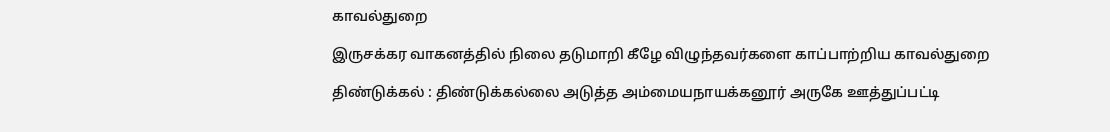காவல்துறை

இருசக்கர வாகனத்தில் நிலை தடுமாறி கீழே விழுந்தவர்களை காப்பாற்றிய காவல்துறை

திண்டுக்கல் : திண்டுக்கல்லை அடுத்த அம்மையநாயக்கனூர் அருகே ஊத்துப்பட்டி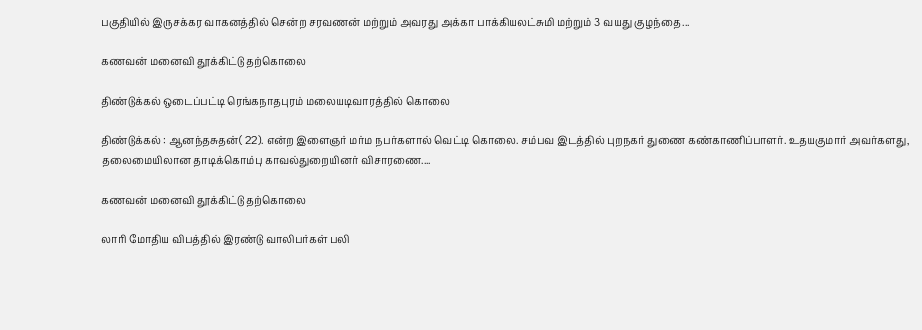பகுதியில் இருசக்கர வாகனத்தில் சென்ற சரவணன் மற்றும் அவரது அக்கா பாக்கியலட்சுமி மற்றும் 3 வயது குழந்தை...

கணவன் மனைவி தூக்கிட்டு தற்கொலை

திண்டுக்கல் ஒடைப்பட்டி ரெங்கநாதபுரம் மலையடிவாரத்தில் கொலை

திண்டுக்கல் : ஆனந்தசுதன்( 22). என்ற இளைஞர் மர்ம நபர்களால் வெட்டி கொலை. சம்பவ இடத்தில் புறநகர் துணை கண்காணிப்பாளர். உதயகுமார் அவர்களது, தலைமையிலான தாடிக்கொம்பு காவல்துறையினர் விசாரணை....

கணவன் மனைவி தூக்கிட்டு தற்கொலை

லாரி மோதிய விபத்தில் இரண்டு வாலிபர்கள் பலி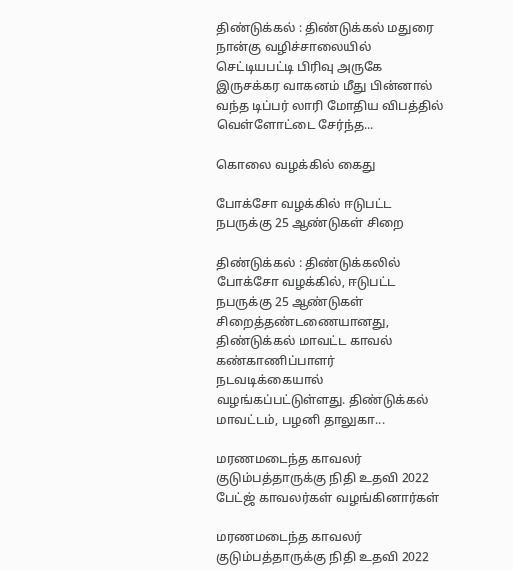திண்டுக்கல் : திண்டுக்கல் மதுரை நான்கு வழிச்சாலையில் செட்டியபட்டி பிரிவு அருகே இருசக்கர வாகனம் மீது பின்னால் வந்த டிப்பர் லாரி மோதிய விபத்தில் வெள்ளோட்டை சேர்ந்த...

கொலை வழக்கில் கைது

போக்சோ வழக்கில் ஈடுபட்ட நபருக்கு 25 ஆண்டுகள் சிறை

திண்டுக்கல் : திண்டுக்கலில் போக்சோ வழக்கில், ஈடுபட்ட நபருக்கு 25 ஆண்டுகள் சிறைத்தண்டணையானது, திண்டுக்கல் மாவட்ட காவல் கண்காணிப்பாளர் நடவடிக்கையால் வழங்கப்பட்டுள்ளது. திண்டுக்கல் மாவட்டம், பழனி தாலுகா...

மரணமடைந்த காவலர் குடும்பத்தாருக்கு நிதி உதவி 2022 பேட்ஜ் காவலர்கள் வழங்கினார்கள்

மரணமடைந்த காவலர் குடும்பத்தாருக்கு நிதி உதவி 2022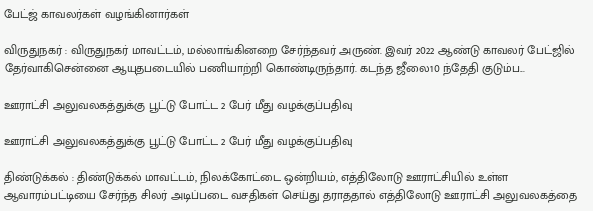பேட்ஜ் காவலர்கள் வழங்கினார்கள்

விருதுநகர் : விருதுநகர் மாவட்டம், மல்லாங்கினறை சேர்ந்தவர் அருண். இவர் 2022 ஆண்டு காவலர் பேட்ஜில் தேர்வாகிசென்னை ஆயுதபடையில் பணியாற்றி கொண்டிருந்தார். கடந்த ஜீலை10 ந்தேதி குடும்ப...

ஊராட்சி அலுவலகத்துக்கு பூட்டு போட்ட 2 பேர் மீது வழக்குப்பதிவு

ஊராட்சி அலுவலகத்துக்கு பூட்டு போட்ட 2 பேர் மீது வழக்குப்பதிவு

திண்டுக்கல் : திண்டுக்கல் மாவட்டம், நிலக்கோட்டை ஒன்றியம், எத்திலோடு ஊராட்சியில் உள்ள ஆவாரம்பட்டியை சேர்ந்த சிலர் அடிப்படை வசதிகள் செய்து தராததால் எத்திலோடு ஊராட்சி அலுவலகத்தை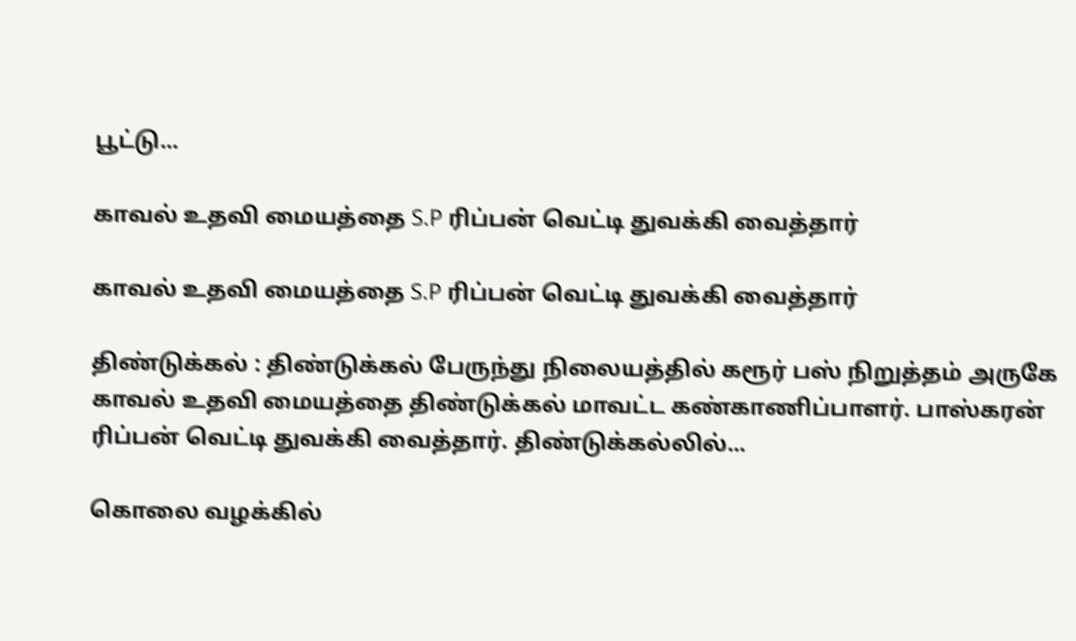பூட்டு...

காவல் உதவி மையத்தை S.P ரிப்பன் வெட்டி துவக்கி வைத்தார்

காவல் உதவி மையத்தை S.P ரிப்பன் வெட்டி துவக்கி வைத்தார்

திண்டுக்கல் : திண்டுக்கல் பேருந்து நிலையத்தில் கரூர் பஸ் நிறுத்தம் அருகே காவல் உதவி மையத்தை திண்டுக்கல் மாவட்ட கண்காணிப்பாளர். பாஸ்கரன் ரிப்பன் வெட்டி துவக்கி வைத்தார். திண்டுக்கல்லில்...

கொலை வழக்கில்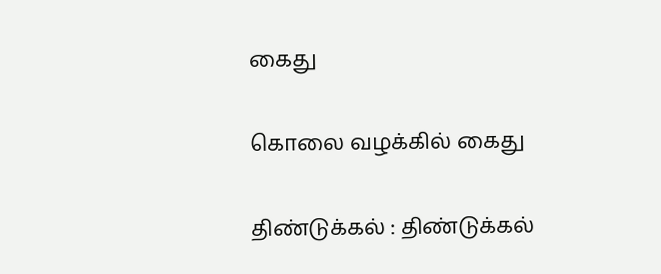கைது

கொலை வழக்கில் கைது

திண்டுக்கல் : திண்டுக்கல்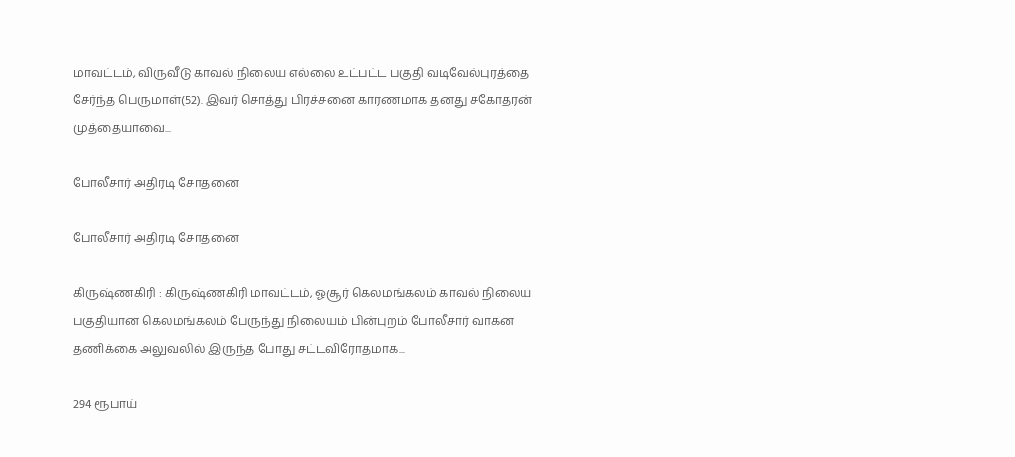மாவட்டம், விருவீடு காவல் நிலைய எல்லை உட்பட்ட பகுதி வடிவேல்புரத்தை சேர்ந்த பெருமாள்(52). இவர் சொத்து பிரச்சனை காரணமாக தனது சகோதரன் முத்தையாவை...

போலீசார் அதிரடி சோதனை

போலீசார் அதிரடி சோதனை

கிருஷ்ணகிரி : கிருஷ்ணகிரி மாவட்டம், ஓசூர் கெலமங்கலம் காவல் நிலைய பகுதியான கெலமங்கலம் பேருந்து நிலையம் பின்புறம் போலீசார் வாகன தணிக்கை அலுவலில் இருந்த போது சட்டவிரோதமாக...

294 ரூபாய்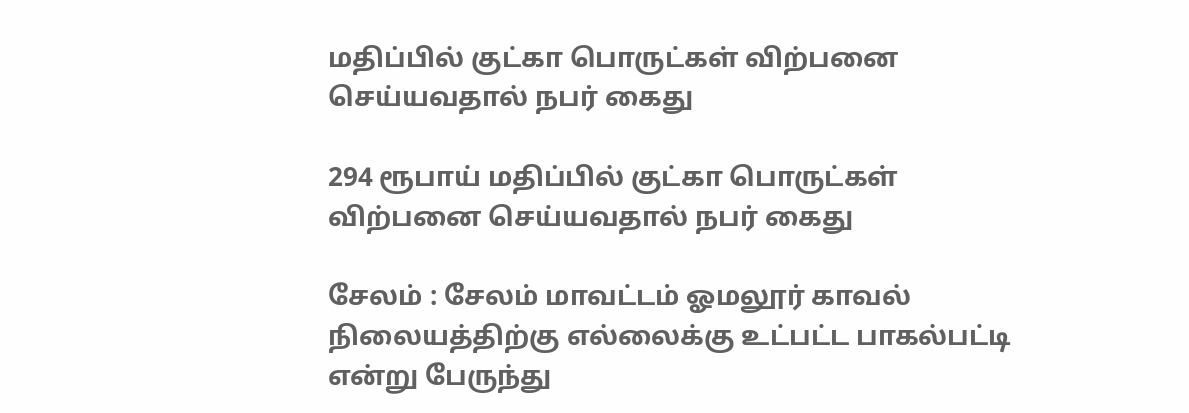மதிப்பில் குட்கா பொருட்கள் விற்பனை செய்யவதால் நபர் கைது

294 ரூபாய் மதிப்பில் குட்கா பொருட்கள் விற்பனை செய்யவதால் நபர் கைது

சேலம் : சேலம் மாவட்டம் ஓமலூர் காவல் நிலையத்திற்கு எல்லைக்கு உட்பட்ட பாகல்பட்டி என்று பேருந்து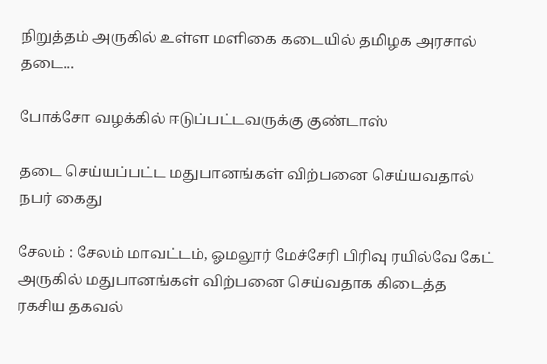நிறுத்தம் அருகில் உள்ள மளிகை கடையில் தமிழக அரசால் தடை...

போக்சோ வழக்கில் ஈடுப்பட்டவருக்கு குண்டாஸ்

தடை செய்யப்பட்ட மதுபானங்கள் விற்பனை செய்யவதால் நபர் கைது

சேலம் : சேலம் மாவட்டம், ஓமலூர் மேச்சேரி பிரிவு ரயில்வே கேட் அருகில் மதுபானங்கள் விற்பனை செய்வதாக கிடைத்த ரகசிய தகவல்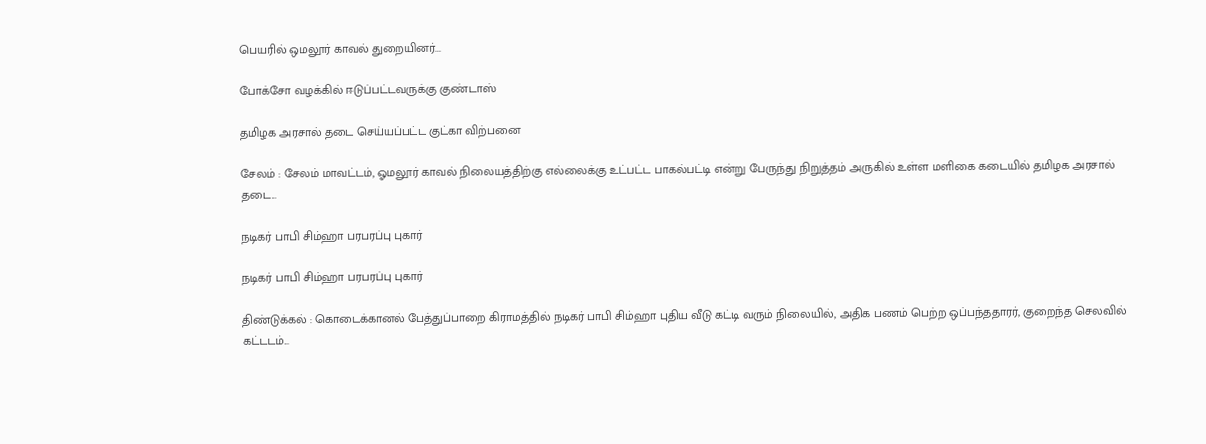பெயரில் ஒமலூர் காவல் துறையினர்...

போக்சோ வழக்கில் ஈடுப்பட்டவருக்கு குண்டாஸ்

தமிழக அரசால் தடை செய்யப்பட்ட குட்கா விற்பனை

சேலம் : சேலம் மாவட்டம், ஓமலூர் காவல் நிலையத்திற்கு எல்லைக்கு உட்பட்ட பாகல்பட்டி என்று பேருந்து நிறுத்தம் அருகில் உள்ள மளிகை கடையில் தமிழக அரசால் தடை...

நடிகர் பாபி சிம்ஹா பரபரப்பு புகார்

நடிகர் பாபி சிம்ஹா பரபரப்பு புகார்

திண்டுக்கல் : கொடைக்கானல் பேத்துப்பாறை கிராமத்தில் நடிகர் பாபி சிம்ஹா புதிய வீடு கட்டி வரும் நிலையில், அதிக பணம் பெற்ற ஒப்பந்ததாரர், குறைந்த செலவில் கட்டடம்...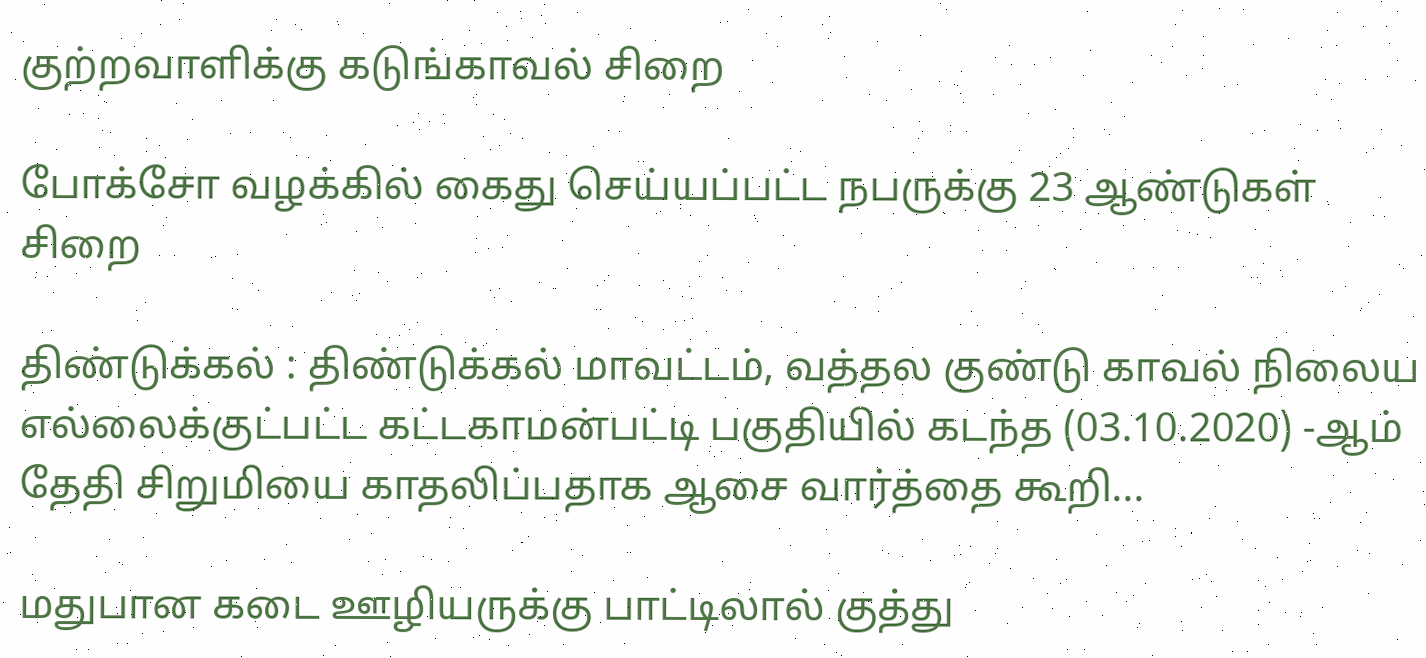குற்றவாளிக்கு கடுங்காவல் சிறை

போக்சோ வழக்கில் கைது செய்யப்பட்ட நபருக்கு 23 ஆண்டுகள் சிறை

திண்டுக்கல் : திண்டுக்கல் மாவட்டம், வத்தல குண்டு காவல் நிலைய எல்லைக்குட்பட்ட கட்டகாமன்பட்டி பகுதியில் கடந்த (03.10.2020) -ஆம் தேதி சிறுமியை காதலிப்பதாக ஆசை வார்த்தை கூறி...

மதுபான கடை ஊழியருக்கு பாட்டிலால் குத்து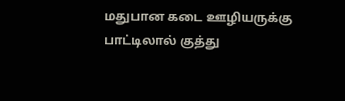மதுபான கடை ஊழியருக்கு பாட்டிலால் குத்து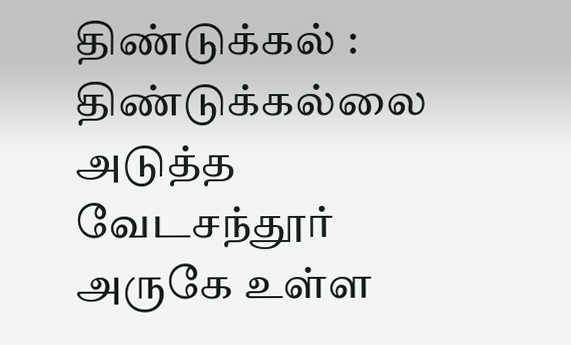திண்டுக்கல் : திண்டுக்கல்லை அடுத்த வேடசந்தூர் அருகே உள்ள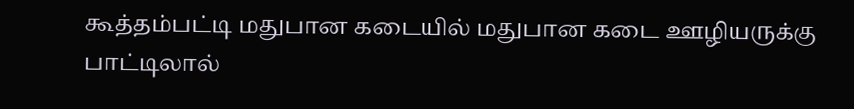கூத்தம்பட்டி மதுபான கடையில் மதுபான கடை ஊழியருக்கு பாட்டிலால்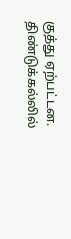குத்து ஏற்பட்டன. திண்டுக்கல்லில்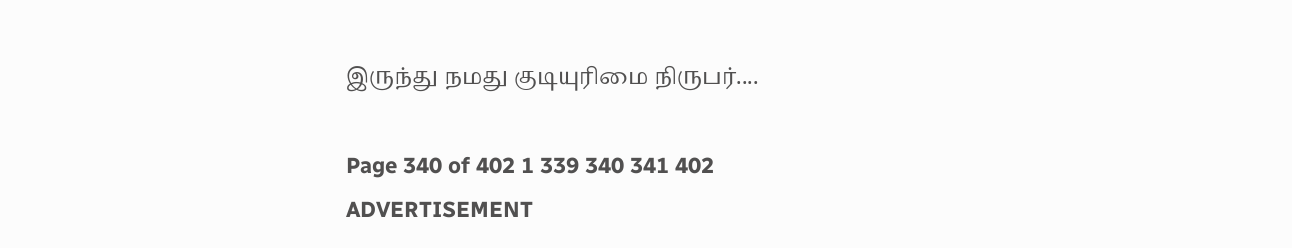இருந்து நமது குடியுரிமை நிருபர்....

Page 340 of 402 1 339 340 341 402
ADVERTISEMENT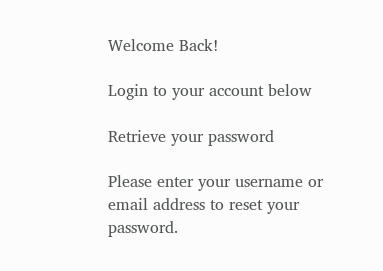Welcome Back!

Login to your account below

Retrieve your password

Please enter your username or email address to reset your password.